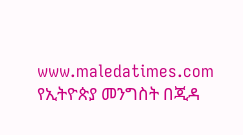www.maledatimes.com የኢትዮጵያ መንግስት በጂዳ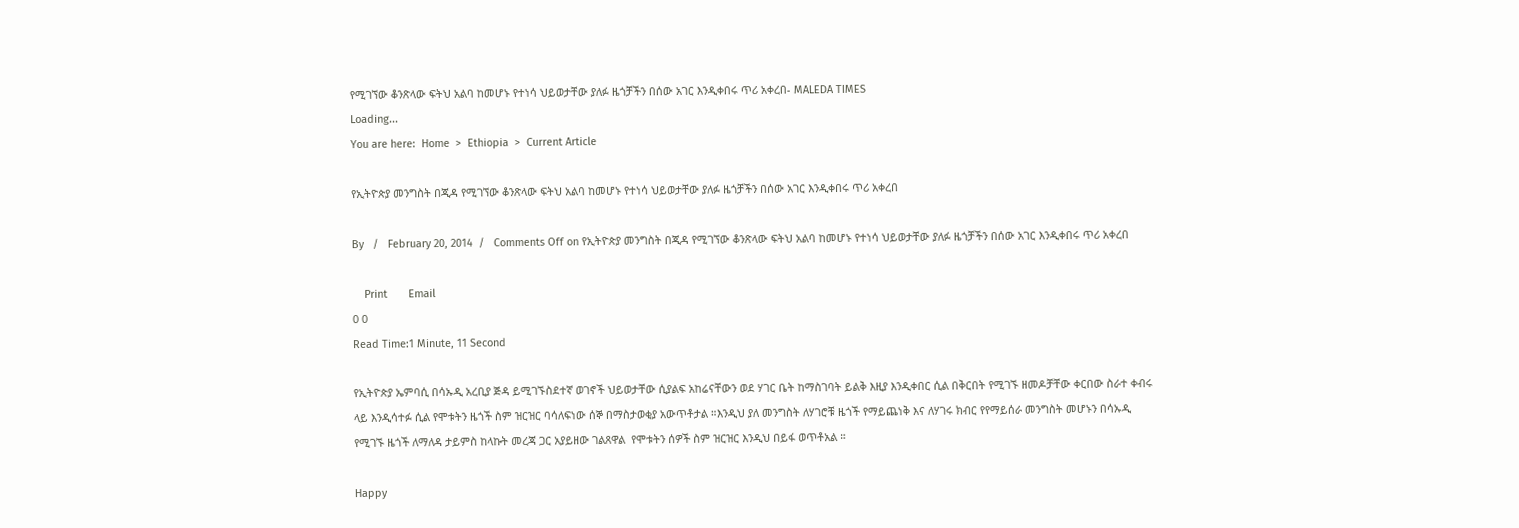የሚገኘው ቆንጽላው ፍትህ አልባ ከመሆኑ የተነሳ ህይወታቸው ያለፉ ዜጎቻችን በሰው አገር እንዲቀበሩ ጥሪ አቀረበ- MALEDA TIMES
Loading...
You are here:  Home  >  Ethiopia  >  Current Article

የኢትዮጵያ መንግስት በጂዳ የሚገኘው ቆንጽላው ፍትህ አልባ ከመሆኑ የተነሳ ህይወታቸው ያለፉ ዜጎቻችን በሰው አገር እንዲቀበሩ ጥሪ አቀረበ

By   /   February 20, 2014  /   Comments Off on የኢትዮጵያ መንግስት በጂዳ የሚገኘው ቆንጽላው ፍትህ አልባ ከመሆኑ የተነሳ ህይወታቸው ያለፉ ዜጎቻችን በሰው አገር እንዲቀበሩ ጥሪ አቀረበ

    Print       Email
0 0
Read Time:1 Minute, 11 Second

የኢትዮጵያ ኤምባሲ በሳኡዲ አረቢያ ጅዳ ይሚገኙስደተኛ ወገኖች ህይወታቸው ሲያልፍ አከሬናቸውን ወደ ሃገር ቤት ከማስገባት ይልቅ እዚያ እንዲቀበር ሲል በቅርበት የሚገኙ ዘመዶቻቸው ቀርበው ስራተ ቀብሩ ላይ እንዲሳተፉ ሲል የሞቱትን ዜጎች ስም ዝርዝር ባሳለፍነው ሰኞ በማስታወቂያ አውጥቶታል ።እንዲህ ያለ መንግስት ለሃገሮቹ ዜጎች የማይጨነቅ እና ለሃገሩ ክብር የየማይሰራ መንግስት መሆኑን በሳኡዲ የሚገኙ ዜጎች ለማለዳ ታይምስ ከላኩት መረጃ ጋር አያይዘው ገልጸዋል  የሞቱትን ሰዎች ስም ዝርዝር እንዲህ በይፋ ወጥቶአል ።

Happy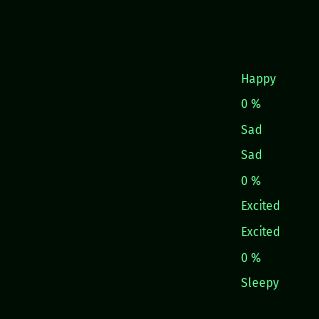Happy
0 %
Sad
Sad
0 %
Excited
Excited
0 %
Sleepy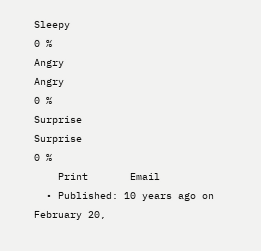Sleepy
0 %
Angry
Angry
0 %
Surprise
Surprise
0 %
    Print       Email
  • Published: 10 years ago on February 20,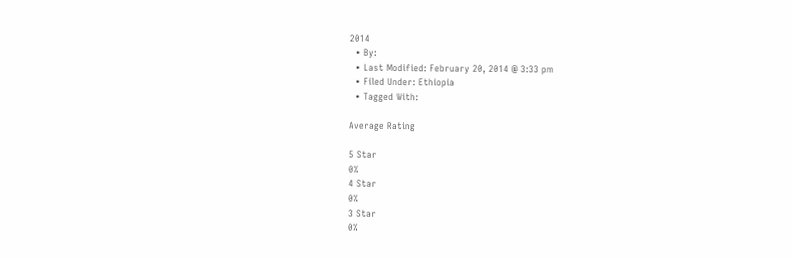2014
  • By:
  • Last Modified: February 20, 2014 @ 3:33 pm
  • Filed Under: Ethiopia
  • Tagged With:

Average Rating

5 Star
0%
4 Star
0%
3 Star
0%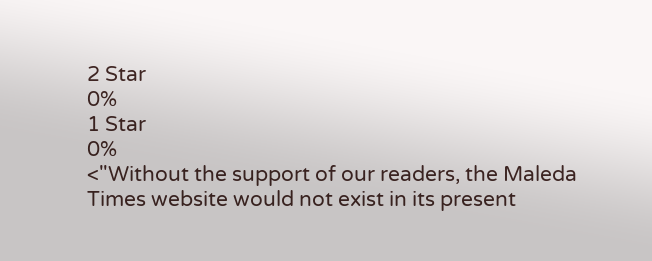2 Star
0%
1 Star
0%
<"Without the support of our readers, the Maleda Times website would not exist in its present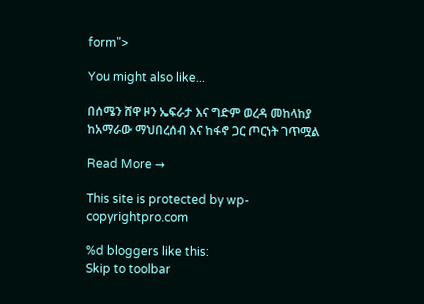form">

You might also like...

በሰሜን ሸዋ ዞን ኤፍራታ እና ግድም ወረዳ መከላከያ ከአማራው ማህበረሰብ እና ከፋኖ ጋር ጦርነት ገጥሟል

Read More →

This site is protected by wp-copyrightpro.com

%d bloggers like this:
Skip to toolbar